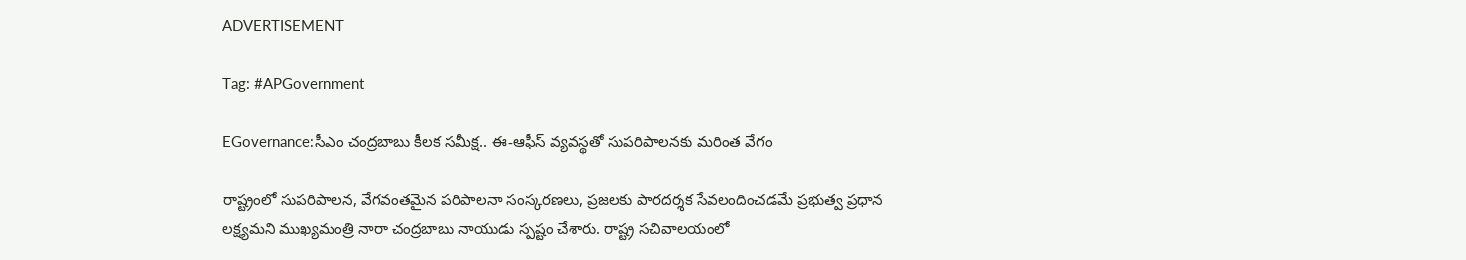ADVERTISEMENT

Tag: #APGovernment

EGovernance:సీఎం చంద్రబాబు కీలక సమీక్ష.. ఈ-ఆఫీస్ వ్యవస్థతో సుపరిపాలనకు మరింత వేగం

రాష్ట్రంలో సుపరిపాలన, వేగవంతమైన పరిపాలనా సంస్కరణలు, ప్రజలకు పారదర్శక సేవలందించడమే ప్రభుత్వ ప్రధాన లక్ష్యమని ముఖ్యమంత్రి నారా చంద్రబాబు నాయుడు స్పష్టం చేశారు. రాష్ట్ర సచివాలయంలో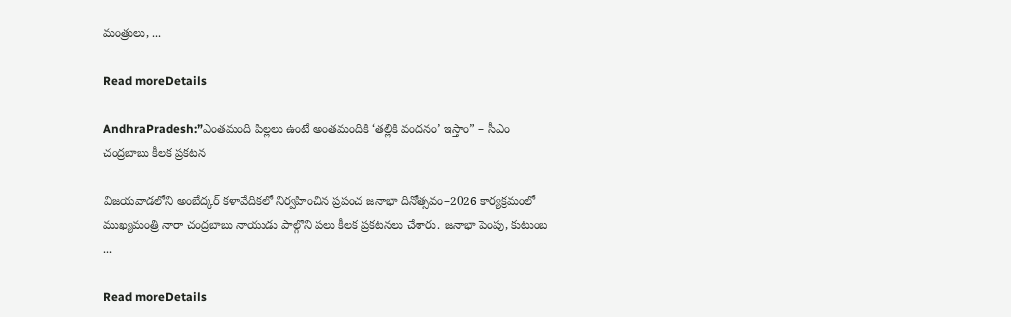మంత్రులు, ...

Read moreDetails

AndhraPradesh:”ఎంతమంది పిల్లలు ఉంటే అంతమందికి ‘తల్లికి వందనం’ ఇస్తాం” – సీఎం చంద్రబాబు కీలక ప్రకటన

విజయవాడలోని అంబేద్కర్ కళావేదికలో నిర్వహించిన ప్రపంచ జనాభా దినోత్సవం–2026 కార్యక్రమంలో ముఖ్యమంత్రి నారా చంద్రబాబు నాయుడు పాల్గొని పలు కీలక ప్రకటనలు చేశారు. జనాభా పెంపు, కుటుంబ ...

Read moreDetails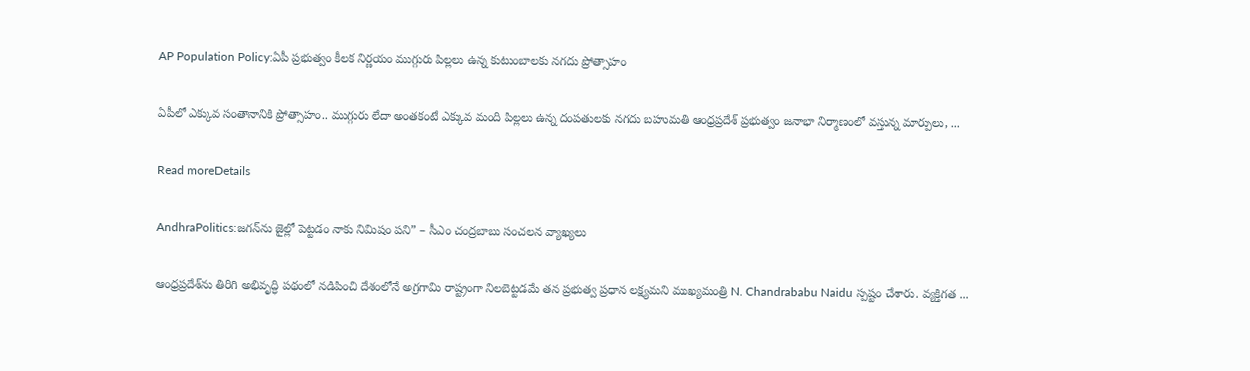AP Population Policy:ఏపీ ప్రభుత్వం కీలక నిర్ణయం ముగ్గురు పిల్లలు ఉన్న కుటుంబాలకు నగదు ప్రోత్సాహం

ఏపీలో ఎక్కువ సంతానానికి ప్రోత్సాహం.. ముగ్గురు లేదా అంతకంటే ఎక్కువ మంది పిల్లలు ఉన్న దంపతులకు నగదు బహుమతి ఆంధ్రప్రదేశ్ ప్రభుత్వం జనాభా నిర్మాణంలో వస్తున్న మార్పులు, ...

Read moreDetails

AndhraPolitics:జగన్‌ను జైల్లో పెట్టడం నాకు నిమిషం పని” – సీఎం చంద్రబాబు సంచలన వ్యాఖ్యలు

ఆంధ్రప్రదేశ్‌ను తిరిగి అభివృద్ధి పథంలో నడిపించి దేశంలోనే అగ్రగామి రాష్ట్రంగా నిలబెట్టడమే తన ప్రభుత్వ ప్రధాన లక్ష్యమని ముఖ్యమంత్రి N. Chandrababu Naidu స్పష్టం చేశారు. వ్యక్తిగత ...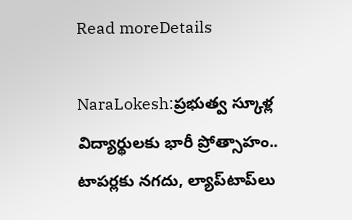Read moreDetails

NaraLokesh:ప్రభుత్వ స్కూళ్ల విద్యార్థులకు భారీ ప్రోత్సాహం.. టాపర్లకు నగదు, ల్యాప్‌టాప్‌లు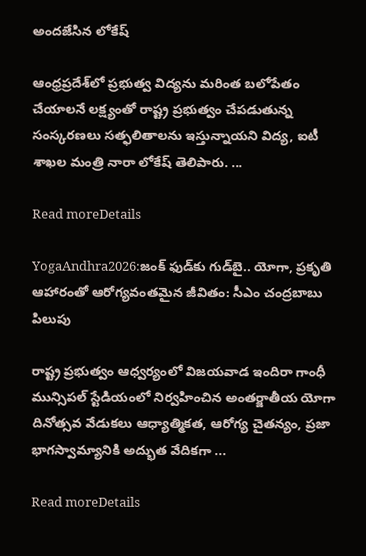అందజేసిన లోకేష్

ఆంధ్రప్రదేశ్‌లో ప్రభుత్వ విద్యను మరింత బలోపేతం చేయాలనే లక్ష్యంతో రాష్ట్ర ప్రభుత్వం చేపడుతున్న సంస్కరణలు సత్ఫలితాలను ఇస్తున్నాయని విద్య, ఐటీ శాఖల మంత్రి నారా లోకేష్ తెలిపారు. ...

Read moreDetails

YogaAndhra2026:జంక్ ఫుడ్‌కు గుడ్‌బై.. యోగా, ప్రకృతి ఆహారంతో ఆరోగ్యవంతమైన జీవితం: సీఎం చంద్రబాబు పిలుపు

రాష్ట్ర ప్రభుత్వం ఆధ్వర్యంలో విజయవాడ ఇందిరా గాంధీ మున్సిపల్ స్టేడియంలో నిర్వహించిన అంతర్జాతీయ యోగా దినోత్సవ వేడుకలు ఆధ్యాత్మికత, ఆరోగ్య చైతన్యం, ప్రజా భాగస్వామ్యానికి అద్భుత వేదికగా ...

Read moreDetails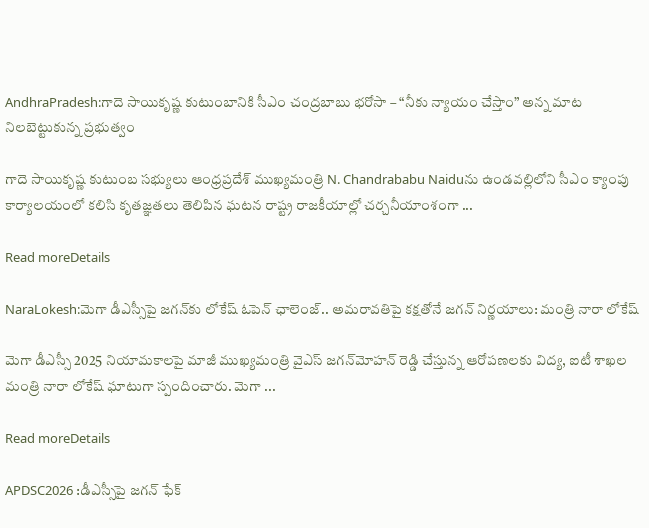AndhraPradesh:గాదె సాయికృష్ణ కుటుంబానికి సీఎం చంద్రబాబు భరోసా – “నీకు న్యాయం చేస్తాం” అన్న మాట నిలబెట్టుకున్న ప్రభుత్వం

గాదె సాయికృష్ణ కుటుంబ సభ్యులు ఆంధ్రప్రదేశ్ ముఖ్యమంత్రి N. Chandrababu Naiduను ఉండవల్లిలోని సీఎం క్యాంపు కార్యాలయంలో కలిసి కృతజ్ఞతలు తెలిపిన ఘటన రాష్ట్ర రాజకీయాల్లో చర్చనీయాంశంగా ...

Read moreDetails

NaraLokesh:మెగా డీఎస్సీపై జగన్‌కు లోకేష్ ఓపెన్ ఛాలెంజ్.. అమరావతిపై కక్షతోనే జగన్ నిర్ణయాలు: మంత్రి నారా లోకేష్

మెగా డీఎస్సీ 2025 నియామకాలపై మాజీ ముఖ్యమంత్రి వైఎస్ జగన్‌మోహన్ రెడ్డి చేస్తున్న ఆరోపణలకు విద్య, ఐటీ శాఖల మంత్రి నారా లోకేష్ ఘాటుగా స్పందించారు. మెగా ...

Read moreDetails

APDSC2026 :డీఎస్సీపై జగన్ ఫేక్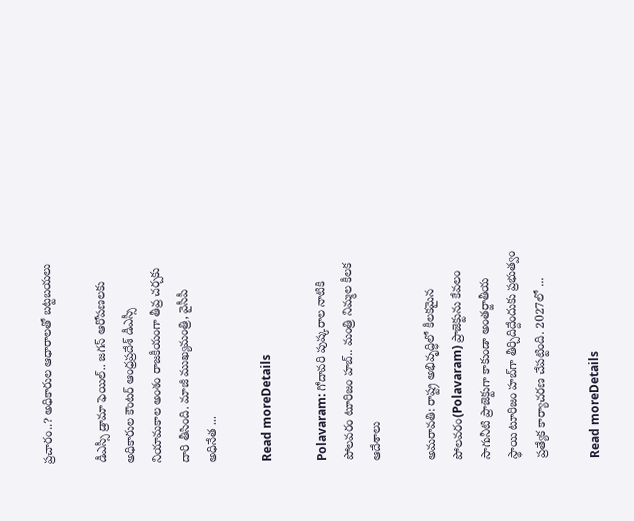ప్రచారం..? అధికారుల ఆధారాలతో బట్టబయలు

డీఎస్సీ డ్రామా ఫెయిల్.. జగన్ ఆరోపణలకు అధికారుల కౌంటర్ ఆంధ్రప్రదేశ్ డీఎస్సీ నియామకాల అంశం రాజకీయంగా తీవ్ర చర్చకు దారి తీసింది. మాజీ ముఖ్యమంత్రి, వైసీపీ అధినేత ...

Read moreDetails

Polavaram: గోదావరి పుష్కరాల నాటికి పోలవరం టూరిజం హబ్.. మంత్రి నిమ్మల కీలక ఆదేశాలు

అమరావతి: రాష్ట్ర అభివృద్ధిలో కీలకమైన పోలవరం(Polavaram) ప్రాజెక్టును కేవలం సాగునీటి ప్రాజెక్టుగా కాకుండా అంతర్జాతీయ స్థాయి టూరిజం హబ్‌గా తీర్చిదిద్దేందుకు ప్రభుత్వం ప్రత్యేక కార్యాచరణ చేపట్టింది. 2027లో ...

Read moreDetails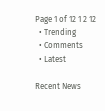Page 1 of 12 1 2 12
  • Trending
  • Comments
  • Latest

Recent News